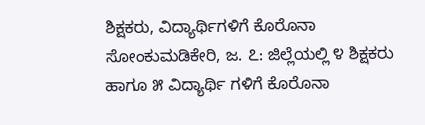ಶಿಕ್ಷಕರು, ವಿದ್ಯಾರ್ಥಿಗಳಿಗೆ ಕೊರೊನಾ ಸೋಂಕುಮಡಿಕೇರಿ, ಜ. ೭: ಜಿಲ್ಲೆಯಲ್ಲಿ ೪ ಶಿಕ್ಷಕರು ಹಾಗೂ ೫ ವಿದ್ಯಾರ್ಥಿ ಗಳಿಗೆ ಕೊರೊನಾ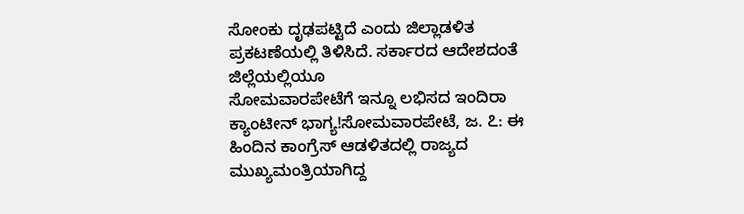ಸೋಂಕು ದೃಢಪಟ್ಟಿದೆ ಎಂದು ಜಿಲ್ಲಾಡಳಿತ ಪ್ರಕಟಣೆಯಲ್ಲಿ ತಿಳಿಸಿದೆ. ಸರ್ಕಾರದ ಆದೇಶದಂತೆ ಜಿಲ್ಲೆಯಲ್ಲಿಯೂ
ಸೋಮವಾರಪೇಟೆಗೆ ಇನ್ನೂ ಲಭಿಸದ ಇಂದಿರಾ ಕ್ಯಾಂಟೀನ್ ಭಾಗ್ಯ!ಸೋಮವಾರಪೇಟೆ, ಜ. ೭: ಈ ಹಿಂದಿನ ಕಾಂಗ್ರೆಸ್ ಆಡಳಿತದಲ್ಲಿ ರಾಜ್ಯದ ಮುಖ್ಯಮಂತ್ರಿಯಾಗಿದ್ದ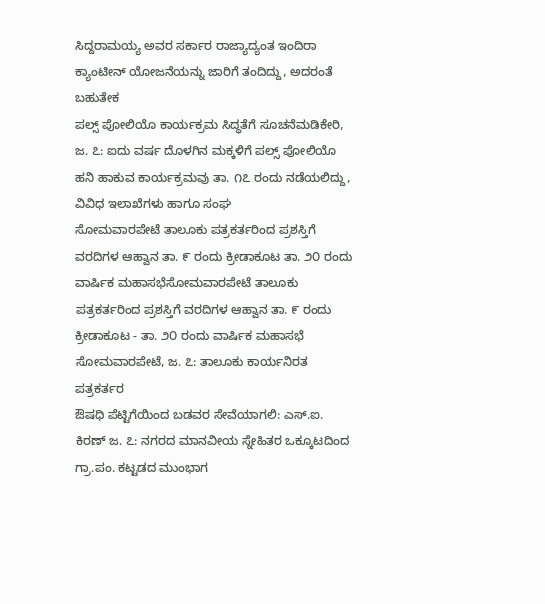ಸಿದ್ದರಾಮಯ್ಯ ಅವರ ಸರ್ಕಾರ ರಾಜ್ಯಾದ್ಯಂತ ಇಂದಿರಾ ಕ್ಯಾಂಟೀನ್ ಯೋಜನೆಯನ್ನು ಜಾರಿಗೆ ತಂದಿದ್ದು, ಅದರಂತೆ ಬಹುತೇಕ
ಪಲ್ಸ್ ಪೋಲಿಯೊ ಕಾರ್ಯಕ್ರಮ ಸಿದ್ಧತೆಗೆ ಸೂಚನೆಮಡಿಕೇರಿ, ಜ. ೭: ಐದು ವರ್ಷ ದೊಳಗಿನ ಮಕ್ಕಳಿಗೆ ಪಲ್ಸ್ ಪೋಲಿಯೊ ಹನಿ ಹಾಕುವ ಕಾರ್ಯಕ್ರಮವು ತಾ. ೧೭ ರಂದು ನಡೆಯಲಿದ್ದು, ವಿವಿಧ ಇಲಾಖೆಗಳು ಹಾಗೂ ಸಂಘ
ಸೋಮವಾರಪೇಟೆ ತಾಲೂಕು ಪತ್ರಕರ್ತರಿಂದ ಪ್ರಶಸ್ತಿಗೆ ವರದಿಗಳ ಆಹ್ವಾನ ತಾ. ೯ ರಂದು ಕ್ರೀಡಾಕೂಟ ತಾ. ೨೦ ರಂದು ವಾರ್ಷಿಕ ಮಹಾಸಭೆಸೋಮವಾರಪೇಟೆ ತಾಲೂಕು ಪತ್ರಕರ್ತರಿಂದ ಪ್ರಶಸ್ತಿಗೆ ವರದಿಗಳ ಆಹ್ವಾನ ತಾ. ೯ ರಂದು ಕ್ರೀಡಾಕೂಟ - ತಾ. ೨೦ ರಂದು ವಾರ್ಷಿಕ ಮಹಾಸಭೆ ಸೋಮವಾರಪೇಟೆ, ಜ. ೭: ತಾಲೂಕು ಕಾರ್ಯನಿರತ ಪತ್ರಕರ್ತರ
ಔಷಧಿ ಪೆಟ್ಟಿಗೆಯಿಂದ ಬಡವರ ಸೇವೆಯಾಗಲಿ: ಎಸ್.ಐ. ಕಿರಣ್ ಜ. ೭: ನಗರದ ಮಾನವೀಯ ಸ್ನೇಹಿತರ ಒಕ್ಕೂಟದಿಂದ ಗ್ರಾ.ಪಂ. ಕಟ್ಟಡದ ಮುಂಭಾಗ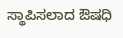ಸ್ಥಾಪಿಸಲಾದ ಔಷಧಿ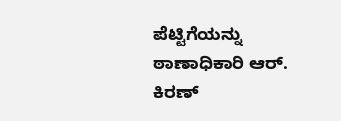ಪೆಟ್ಟಿಗೆಯನ್ನು ಠಾಣಾಧಿಕಾರಿ ಆರ್. ಕಿರಣ್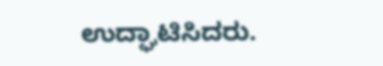ಉದ್ಘಾಟಿಸಿದರು.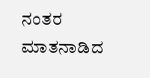ನಂತರ ಮಾತನಾಡಿದ